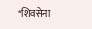*शिवसेना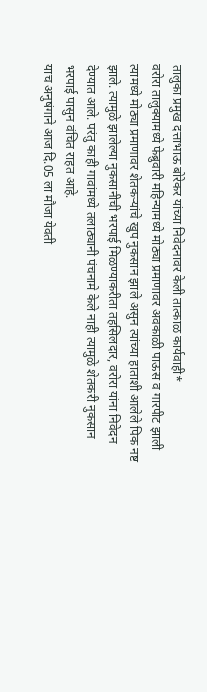तालुका प्रमुख दत्ताभाऊ बोरेकर यांच्या निवेदनावर केली तात्काळ कार्यवाही*
वरोरा तालुक्यामध्ये फेब्रुवारी महिन्यामध्ये मोठ्या प्रमाणावर अवकाळी पाऊस व गारपीट झाली त्यामध्ये मोठ्या प्रमाणावर शेतकऱ्यांचे खुप नुकसान झाले असुन त्यांच्या हाताशी आलेले पिक नष्ट झाले. त्यामुळे झालेल्या नुकसानीची भरपाई मिळण्याकरीता तहसिलदार, वरोरा यांना निवेदन देण्यात आले. परंतु काही गावांमध्ये तलाठ्यानी पंचनामे केले नाही त्यामुळे शेतकरी नुकसान भरपाई पासुन वंचित राहत आहे.
याच अनुषंगाने आज दि.05 ला मौजा येवती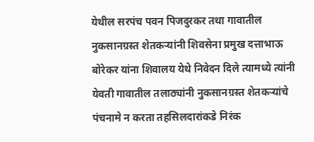येथील सरपंच पवन पिजदुरकर तथा गावातील नुकसानग्रस्त शेतकऱ्यांनी शिवसेना प्रमुख दत्ताभाऊ बोरेकर यांना शिवालय येथे निवेदन दिले त्यामध्ये त्यांनी येवती गावातील तलाठ्यांनी नुकसानग्रस्त शेतकऱ्यांचे पंचनामे न करता तहसिलदारांकडे निरंक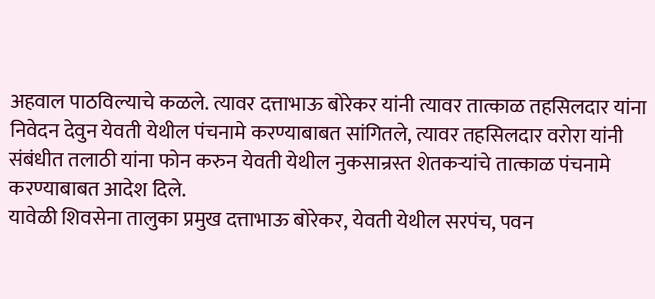अहवाल पाठविल्याचे कळले. त्यावर दत्ताभाऊ बोरेकर यांनी त्यावर तात्काळ तहसिलदार यांना निवेदन देवुन येवती येथील पंचनामे करण्याबाबत सांगितले, त्यावर तहसिलदार वरोरा यांनी संबंधीत तलाठी यांना फोन करुन येवती येथील नुकसान्रस्त शेतकऱ्यांचे तात्काळ पंचनामे करण्याबाबत आदेश दिले.
यावेळी शिवसेना तालुका प्रमुख दत्ताभाऊ बोरेकर, येवती येथील सरपंच, पवन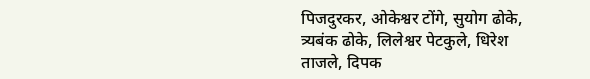पिजदुरकर, ओकेश्वर टोंगे, सुयोग ढोके, त्र्यबंक ढोके, लिलेश्वर पेटकुले, धिरेश ताजले, दिपक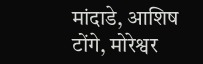मांदाडे, आशिष टोंगे, मोरेश्वर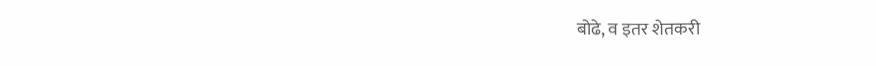बोढे, व इतर शेतकरी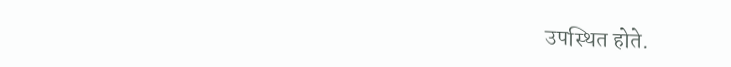उपस्थित होते.